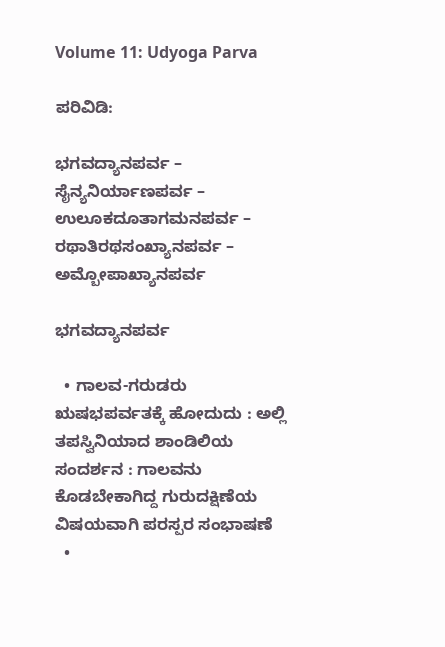Volume 11: Udyoga Parva

ಪರಿವಿಡಿ:

ಭಗವದ್ಯಾನಪರ್ವ – ಸೈನ್ಯನಿರ್ಯಾಣಪರ್ವ – ಉಲೂಕದೂತಾಗಮನಪರ್ವ – ರಥಾತಿರಥಸಂಖ್ಯಾನಪರ್ವ – ಅಮ್ಬೋಪಾಖ್ಯಾನಪರ್ವ

ಭಗವದ್ಯಾನಪರ್ವ

  • ಗಾಲವ-ಗರುಡರು ಋಷಭಪರ್ವತಕ್ಕೆ ಹೋದುದು : ಅಲ್ಲಿ ತಪಸ್ವಿನಿಯಾದ ಶಾಂಡಿಲಿಯ ಸಂದರ್ಶನ : ಗಾಲವನು ಕೊಡಬೇಕಾಗಿದ್ದ ಗುರುದಕ್ಷಿಣೆಯ ವಿಷಯವಾಗಿ ಪರಸ್ಪರ ಸಂಭಾಷಣೆ
  •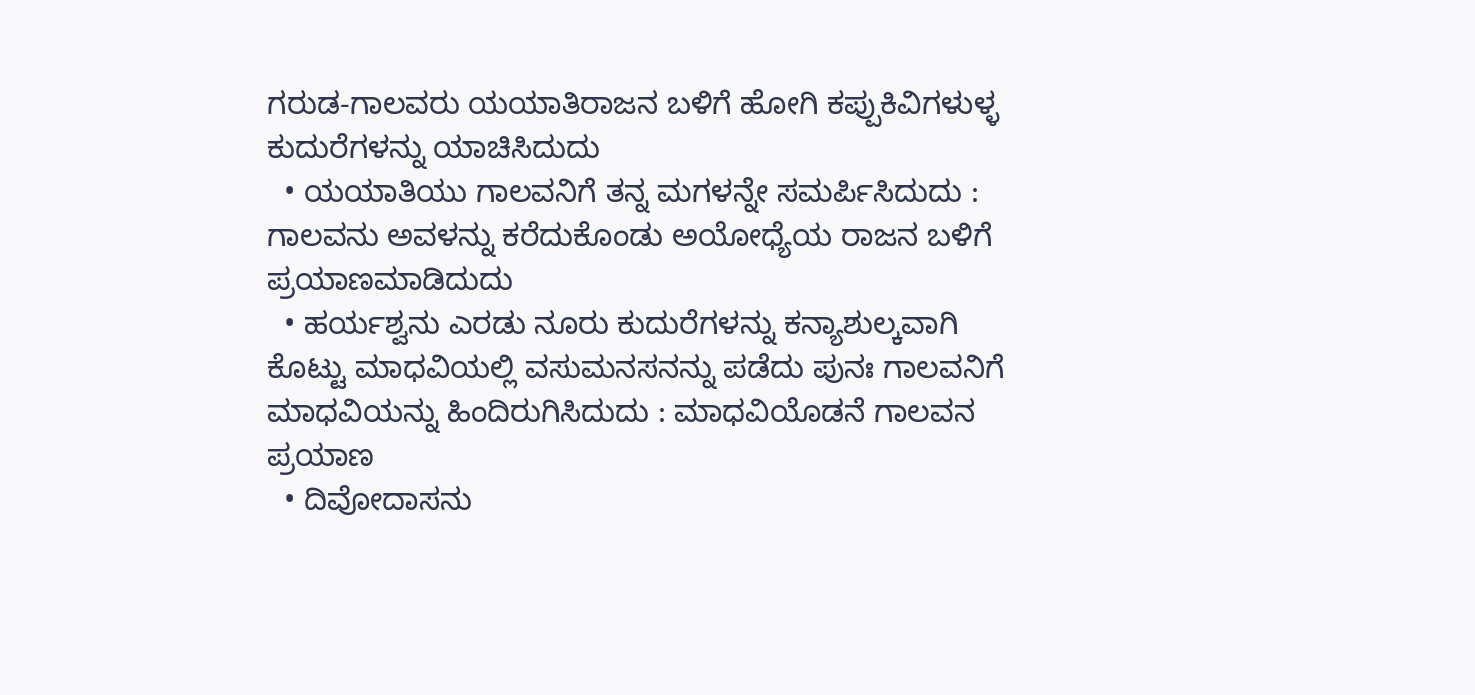ಗರುಡ-ಗಾಲವರು ಯಯಾತಿರಾಜನ ಬಳಿಗೆ ಹೋಗಿ ಕಪ್ಪುಕಿವಿಗಳುಳ್ಳ ಕುದುರೆಗಳನ್ನು ಯಾಚಿಸಿದುದು
  • ಯಯಾತಿಯು ಗಾಲವನಿಗೆ ತನ್ನ ಮಗಳನ್ನೇ ಸಮರ್ಪಿಸಿದುದು : ಗಾಲವನು ಅವಳನ್ನು ಕರೆದುಕೊಂಡು ಅಯೋಧ್ಯೆಯ ರಾಜನ ಬಳಿಗೆ ಪ್ರಯಾಣಮಾಡಿದುದು
  • ಹರ್ಯಶ್ವನು ಎರಡು ನೂರು ಕುದುರೆಗಳನ್ನು ಕನ್ಯಾಶುಲ್ಕವಾಗಿ ಕೊಟ್ಟು ಮಾಧವಿಯಲ್ಲಿ ವಸುಮನಸನನ್ನು ಪಡೆದು ಪುನಃ ಗಾಲವನಿಗೆ ಮಾಧವಿಯನ್ನು ಹಿಂದಿರುಗಿಸಿದುದು : ಮಾಧವಿಯೊಡನೆ ಗಾಲವನ ಪ್ರಯಾಣ
  • ದಿವೋದಾಸನು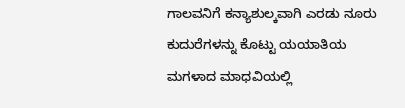ಗಾಲವನಿಗೆ ಕನ್ಯಾಶುಲ್ಕವಾಗಿ ಎರಡು ನೂರು ಕುದುರೆಗಳನ್ನು ಕೊಟ್ಟು ಯಯಾತಿಯ ಮಗಳಾದ ಮಾಧವಿಯಲ್ಲಿ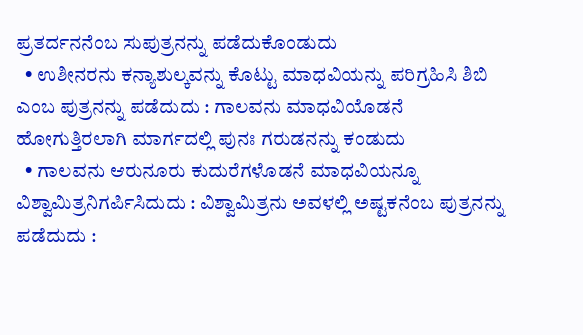ಪ್ರತರ್ದನನೆಂಬ ಸುಪುತ್ರನನ್ನು ಪಡೆದುಕೊಂಡುದು
  • ಉಶೀನರನು ಕನ್ಯಾಶುಲ್ಕವನ್ನು ಕೊಟ್ಟು ಮಾಧವಿಯನ್ನು ಪರಿಗ್ರಹಿಸಿ ಶಿಬಿ ಎಂಬ ಪುತ್ರನನ್ನು ಪಡೆದುದು : ಗಾಲವನು ಮಾಧವಿಯೊಡನೆ ಹೋಗುತ್ತಿರಲಾಗಿ ಮಾರ್ಗದಲ್ಲಿ ಪುನಃ ಗರುಡನನ್ನು ಕಂಡುದು
  • ಗಾಲವನು ಆರುನೂರು ಕುದುರೆಗಳೊಡನೆ ಮಾಧವಿಯನ್ನೂ ವಿಶ್ವಾಮಿತ್ರನಿಗರ್ಪಿಸಿದುದು : ವಿಶ್ವಾಮಿತ್ರನು ಅವಳಲ್ಲಿ ಅಷ್ಟಕನೆಂಬ ಪುತ್ರನನ್ನು ಪಡೆದುದು :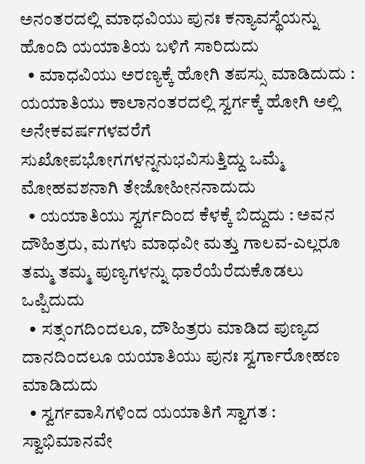ಅನಂತರದಲ್ಲಿ ಮಾಧವಿಯು ಪುನಃ ಕನ್ಯಾವಸ್ಥೆಯನ್ನು ಹೊಂದಿ ಯಯಾತಿಯ ಬಳಿಗೆ ಸಾರಿದುದು
  • ಮಾಧವಿಯು ಅರಣ್ಯಕ್ಕೆ ಹೋಗಿ ತಪಸ್ಸು ಮಾಡಿದುದು : ಯಯಾತಿಯು ಕಾಲಾನಂತರದಲ್ಲಿ ಸ್ವರ್ಗಕ್ಕೆ ಹೋಗಿ ಅಲ್ಲಿ ಅನೇಕವರ್ಷಗಳವರೆಗೆ ಸುಖೋಪಭೋಗಗಳನ್ನನುಭವಿಸುತ್ತಿದ್ದು ಒಮ್ಮೆ ಮೋಹವಶನಾಗಿ ತೇಜೋಹೀನನಾದುದು
  • ಯಯಾತಿಯು ಸ್ವರ್ಗದಿಂದ ಕೆಳಕ್ಕೆ ಬಿದ್ದುದು : ಅವನ ದೌಹಿತ್ರರು, ಮಗಳು ಮಾಧವೀ ಮತ್ತು ಗಾಲವ-ಎಲ್ಲರೂ ತಮ್ಮ ತಮ್ಮ ಪುಣ್ಯಗಳನ್ನು ಧಾರೆಯೆರೆದುಕೊಡಲು ಒಪ್ಪಿದುದು
  • ಸತ್ಸಂಗದಿಂದಲೂ, ದೌಹಿತ್ರರು ಮಾಡಿದ ಪುಣ್ಯದ ದಾನದಿಂದಲೂ ಯಯಾತಿಯು ಪುನಃ ಸ್ವರ್ಗಾರೋಹಣ ಮಾಡಿದುದು
  • ಸ್ವರ್ಗವಾಸಿಗಳಿಂದ ಯಯಾತಿಗೆ ಸ್ವಾಗತ : ಸ್ವಾಭಿಮಾನವೇ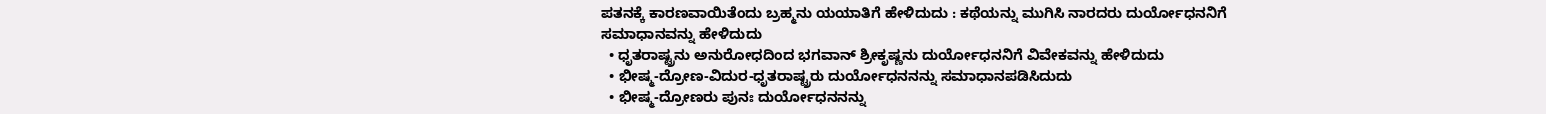ಪತನಕ್ಕೆ ಕಾರಣವಾಯಿತೆಂದು ಬ್ರಹ್ಮನು ಯಯಾತಿಗೆ ಹೇಳಿದುದು : ಕಥೆಯನ್ನು ಮುಗಿಸಿ ನಾರದರು ದುರ್ಯೋಧನನಿಗೆ ಸಮಾಧಾನವನ್ನು ಹೇಳಿದುದು
  • ಧೃತರಾಷ್ಟ್ರನು ಅನುರೋಧದಿಂದ ಭಗವಾನ್‍ ಶ್ರೀಕೃಷ್ಣನು ದುರ್ಯೋಧನನಿಗೆ ವಿವೇಕವನ್ನು ಹೇಳಿದುದು
  • ಭೀಷ್ಮ-ದ್ರೋಣ-ವಿದುರ-ಧೃತರಾಷ್ಟ್ರರು ದುರ್ಯೋಧನನನ್ನು ಸಮಾಧಾನಪಡಿಸಿದುದು
  • ಭೀಷ್ಮ-ದ್ರೋಣರು ಪುನಃ ದುರ್ಯೋಧನನನ್ನು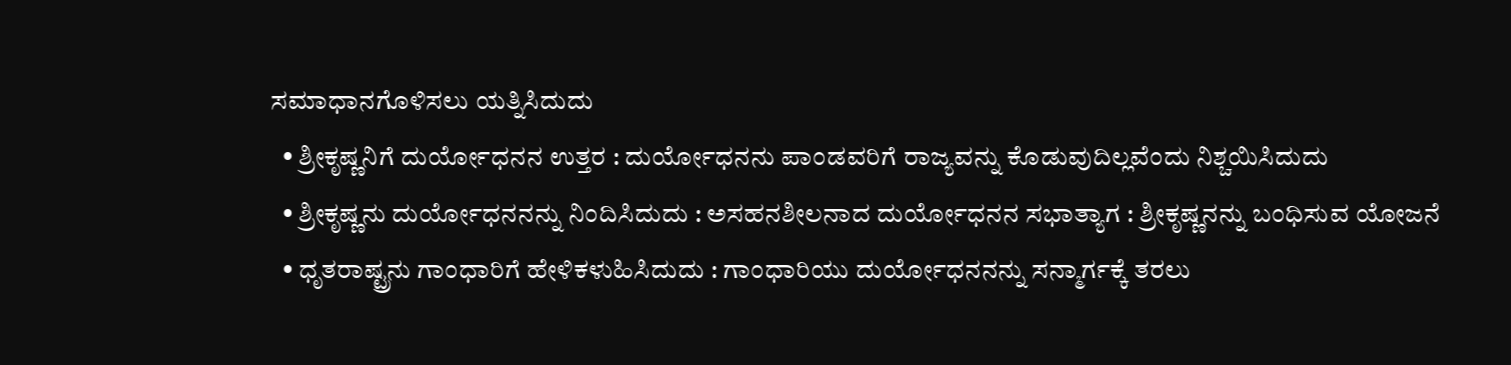ಸಮಾಧಾನಗೊಳಿಸಲು ಯತ್ನಿಸಿದುದು
  • ಶ್ರೀಕೃಷ್ಣನಿಗೆ ದುರ್ಯೋಧನನ ಉತ್ತರ : ದುರ್ಯೋಧನನು ಪಾಂಡವರಿಗೆ ರಾಜ್ಯವನ್ನು ಕೊಡುವುದಿಲ್ಲವೆಂದು ನಿಶ್ಚಯಿಸಿದುದು
  • ಶ್ರೀಕೃಷ್ಣನು ದುರ್ಯೋಧನನನ್ನು ನಿಂದಿಸಿದುದು : ಅಸಹನಶೀಲನಾದ ದುರ್ಯೋಧನನ ಸಭಾತ್ಯಾಗ : ಶ್ರೀಕೃಷ್ಣನನ್ನು ಬಂಧಿಸುವ ಯೋಜನೆ
  • ಧೃತರಾಷ್ಟ್ರನು ಗಾಂಧಾರಿಗೆ ಹೇಳಿಕಳುಹಿಸಿದುದು : ಗಾಂಧಾರಿಯು ದುರ್ಯೋಧನನನ್ನು ಸನ್ಮಾರ್ಗಕ್ಕೆ ತರಲು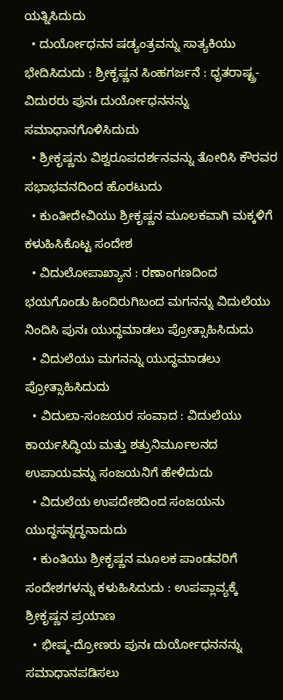ಯತ್ನಿಸಿದುದು
  • ದುರ್ಯೋಧನನ ಷಡ್ಯಂತ್ರವನ್ನು ಸಾತ್ಯಕಿಯು ಭೇದಿಸಿದುದು : ಶ್ರೀಕೃಷ್ಣನ ಸಿಂಹಗರ್ಜನೆ : ಧೃತರಾಷ್ಟ್ರ-ವಿದುರರು ಪುನಃ ದುರ್ಯೋಧನನನ್ನು ಸಮಾಧಾನಗೊಳಿಸಿದುದು
  • ಶ್ರೀಕೃಷ್ಣನು ವಿಶ್ವರೂಪದರ್ಶನವನ್ನು ತೋರಿಸಿ ಕೌರವರ ಸಭಾಭವನದಿಂದ ಹೊರಟುದು
  • ಕುಂತೀದೇವಿಯು ಶ್ರೀಕೃಷ್ಣನ ಮೂಲಕವಾಗಿ ಮಕ್ಕಳಿಗೆ ಕಳುಹಿಸಿಕೊಟ್ಟ ಸಂದೇಶ
  • ವಿದುಲೋಪಾಖ್ಯಾನ : ರಣಾಂಗಣದಿಂದ ಭಯಗೊಂಡು ಹಿಂದಿರುಗಿಬಂದ ಮಗನನ್ನು ವಿದುಲೆಯು ನಿಂದಿಸಿ ಪುನಃ ಯುದ್ಧಮಾಡಲು ಪ್ರೋತ್ಸಾಹಿಸಿದುದು
  • ವಿದುಲೆಯು ಮಗನನ್ನು ಯುದ್ಧಮಾಡಲು ಪ್ರೋತ್ಸಾಹಿಸಿದುದು
  • ವಿದುಲಾ-ಸಂಜಯರ ಸಂವಾದ : ವಿದುಲೆಯು ಕಾರ್ಯಸಿದ್ಧಿಯ ಮತ್ತು ಶತ್ರುನಿರ್ಮೂಲನದ ಉಪಾಯವನ್ನು ಸಂಜಯನಿಗೆ ಹೇಳಿದುದು
  • ವಿದುಲೆಯ ಉಪದೇಶದಿಂದ ಸಂಜಯನು ಯುದ್ಧಸನ್ನದ್ಧನಾದುದು
  • ಕುಂತಿಯು ಶ್ರೀಕೃಷ್ಣನ ಮೂಲಕ ಪಾಂಡವರಿಗೆ ಸಂದೇಶಗಳನ್ನು ಕಳುಹಿಸಿದುದು : ಉಪಪ್ಲಾವ್ಯಕ್ಕೆ ಶ್ರೀಕೃಷ್ಣನ ಪ್ರಯಾಣ
  • ಭೀಷ್ಮ-ದ್ರೋಣರು ಪುನಃ ದುರ್ಯೋಧನನನ್ನು ಸಮಾಧಾನಪಡಿಸಲು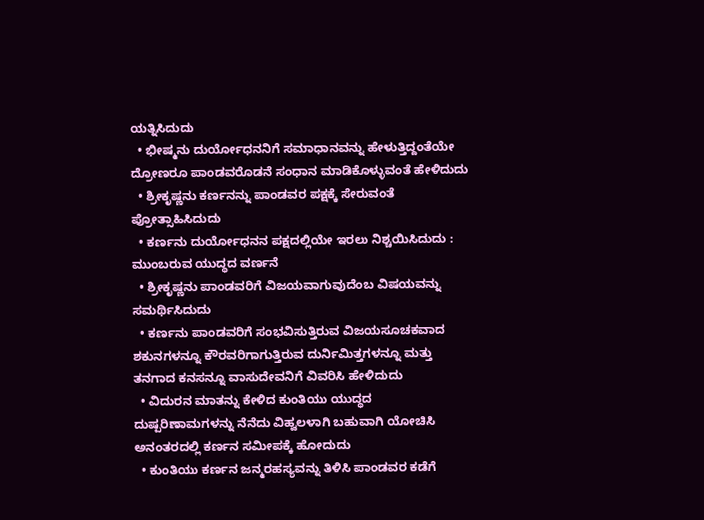ಯತ್ನಿಸಿದುದು
  • ಭೀಷ್ಮನು ದುರ್ಯೋಧನನಿಗೆ ಸಮಾಧಾನವನ್ನು ಹೇಳುತ್ತಿದ್ದಂತೆಯೇ ದ್ರೋಣರೂ ಪಾಂಡವರೊಡನೆ ಸಂಧಾನ ಮಾಡಿಕೊಳ್ಳುವಂತೆ ಹೇಳಿದುದು
  • ಶ್ರೀಕೃಷ್ಣನು ಕರ್ಣನನ್ನು ಪಾಂಡವರ ಪಕ್ಷಕ್ಕೆ ಸೇರುವಂತೆ ಪ್ರೋತ್ಸಾಹಿಸಿದುದು
  • ಕರ್ಣನು ದುರ್ಯೋಧನನ ಪಕ್ಷದಲ್ಲಿಯೇ ಇರಲು ನಿಶ್ಚಯಿಸಿದುದು : ಮುಂಬರುವ ಯುದ್ಧದ ವರ್ಣನೆ
  • ಶ್ರೀಕೃಷ್ಣನು ಪಾಂಡವರಿಗೆ ವಿಜಯವಾಗುವುದೆಂಬ ವಿಷಯವನ್ನು ಸಮರ್ಥಿಸಿದುದು
  • ಕರ್ಣನು ಪಾಂಡವರಿಗೆ ಸಂಭವಿಸುತ್ತಿರುವ ವಿಜಯಸೂಚಕವಾದ ಶಕುನಗಳನ್ನೂ ಕೌರವರಿಗಾಗುತ್ತಿರುವ ದುರ್ನಿಮಿತ್ತಗಳನ್ನೂ ಮತ್ತು ತನಗಾದ ಕನಸನ್ನೂ ವಾಸುದೇವನಿಗೆ ವಿವರಿಸಿ ಹೇಳಿದುದು
  • ವಿದುರನ ಮಾತನ್ನು ಕೇಳಿದ ಕುಂತಿಯು ಯುದ್ಧದ ದುಷ್ಪರಿಣಾಮಗಳನ್ನು ನೆನೆದು ವಿಹ್ವಲಳಾಗಿ ಬಹುವಾಗಿ ಯೋಚಿಸಿ ಅನಂತರದಲ್ಲಿ ಕರ್ಣನ ಸಮೀಪಕ್ಕೆ ಹೋದುದು
  • ಕುಂತಿಯು ಕರ್ಣನ ಜನ್ಮರಹಸ್ಯವನ್ನು ತಿಳಿಸಿ ಪಾಂಡವರ ಕಡೆಗೆ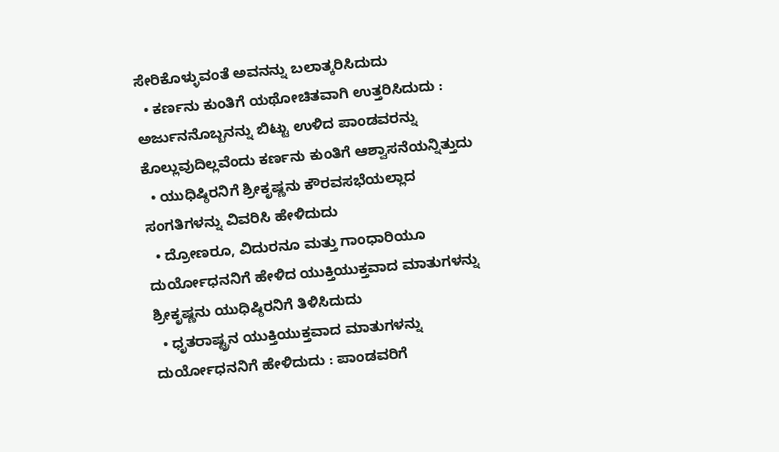ಸೇರಿಕೊಳ್ಳುವಂತೆ ಅವನನ್ನು ಬಲಾತ್ಕರಿಸಿದುದು
  • ಕರ್ಣನು ಕುಂತಿಗೆ ಯಥೋಚಿತವಾಗಿ ಉತ್ತರಿಸಿದುದು : ಅರ್ಜುನನೊಬ್ಬನನ್ನು ಬಿಟ್ಟು ಉಳಿದ ಪಾಂಡವರನ್ನು ಕೊಲ್ಲುವುದಿಲ್ಲವೆಂದು ಕರ್ಣನು ಕುಂತಿಗೆ ಆಶ್ವಾಸನೆಯನ್ನಿತ್ತುದು
  • ಯುಧಿಷ್ಠಿರನಿಗೆ ಶ್ರೀಕೃಷ್ಣನು ಕೌರವಸಭೆಯಲ್ಲಾದ ಸಂಗತಿಗಳನ್ನು ವಿವರಿಸಿ ಹೇಳಿದುದು
  • ದ್ರೋಣರೂ, ವಿದುರನೂ ಮತ್ತು ಗಾಂಧಾರಿಯೂ ದುರ್ಯೋಧನನಿಗೆ ಹೇಳಿದ ಯುಕ್ತಿಯುಕ್ತವಾದ ಮಾತುಗಳನ್ನು ಶ್ರೀಕೃಷ್ಣನು ಯುಧಿಷ್ಠಿರನಿಗೆ ತಿಳಿಸಿದುದು
  • ಧೃತರಾಷ್ಟ್ರನ ಯುಕ್ತಿಯುಕ್ತವಾದ ಮಾತುಗಳನ್ನು ದುರ್ಯೋಧನನಿಗೆ ಹೇಳಿದುದು : ಪಾಂಡವರಿಗೆ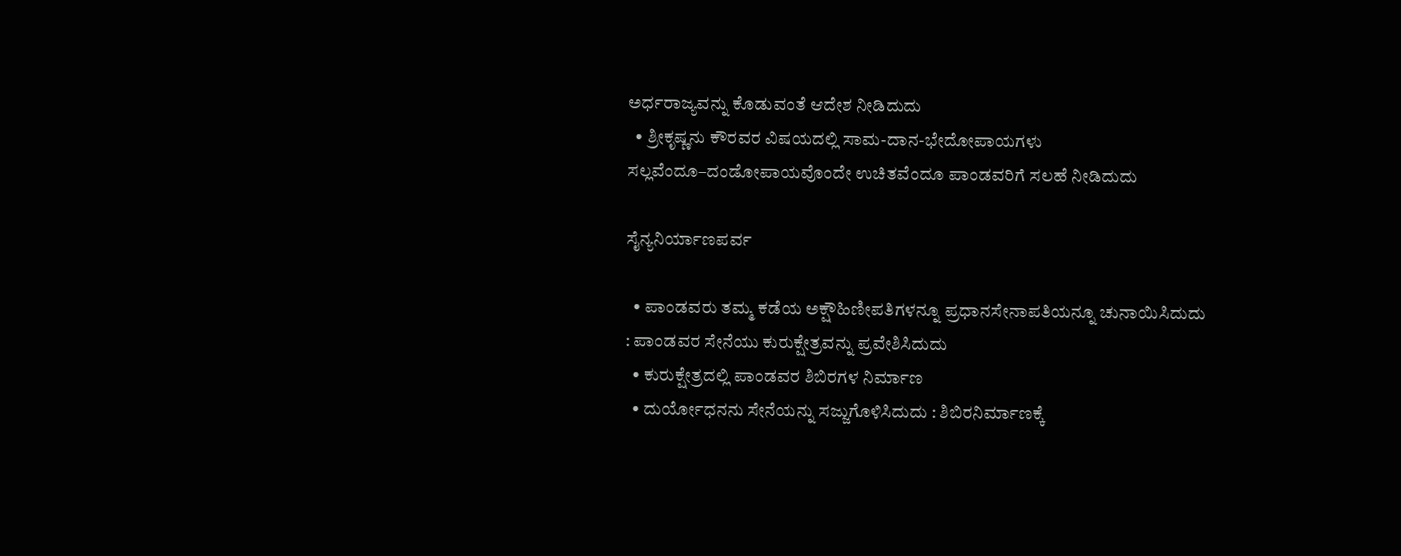ಅರ್ಧರಾಜ್ಯವನ್ನು ಕೊಡುವಂತೆ ಆದೇಶ ನೀಡಿದುದು
  • ಶ್ರೀಕೃಷ್ಣನು ಕೌರವರ ವಿಷಯದಲ್ಲಿ ಸಾಮ-ದಾನ-ಭೇದೋಪಾಯಗಳು ಸಲ್ಲವೆಂದೂ–ದಂಡೋಪಾಯವೊಂದೇ ಉಚಿತವೆಂದೂ ಪಾಂಡವರಿಗೆ ಸಲಹೆ ನೀಡಿದುದು

ಸೈನ್ಯನಿರ್ಯಾಣಪರ್ವ

  • ಪಾಂಡವರು ತಮ್ಮ ಕಡೆಯ ಅಕ್ಷೌಹಿಣೀಪತಿಗಳನ್ನೂ ಪ್ರಧಾನಸೇನಾಪತಿಯನ್ನೂ ಚುನಾಯಿಸಿದುದು : ಪಾಂಡವರ ಸೇನೆಯು ಕುರುಕ್ಷೇತ್ರವನ್ನು ಪ್ರವೇಶಿಸಿದುದು
  • ಕುರುಕ್ಷೇತ್ರದಲ್ಲಿ ಪಾಂಡವರ ಶಿಬಿರಗಳ ನಿರ್ಮಾಣ
  • ದುರ್ಯೋಧನನು ಸೇನೆಯನ್ನು ಸಜ್ಜುಗೊಳಿಸಿದುದು : ಶಿಬಿರನಿರ್ಮಾಣಕ್ಕೆ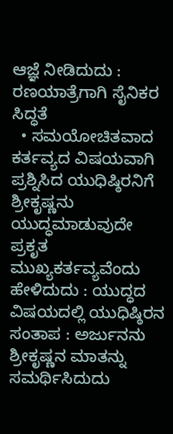ಆಜ್ಞೆ ನೀಡಿದುದು : ರಣಯಾತ್ರೆಗಾಗಿ ಸೈನಿಕರ ಸಿದ್ಧತೆ
  • ಸಮಯೋಚಿತವಾದ ಕರ್ತವ್ಯದ ವಿಷಯವಾಗಿ ಪ್ರಶ್ನಿಸಿದ ಯುಧಿಷ್ಠಿರನಿಗೆ ಶ್ರೀಕೃಷ್ಣನು ಯುದ್ಧಮಾಡುವುದೇ ಪ್ರಕೃತ ಮುಖ್ಯಕರ್ತವ್ಯವೆಂದು ಹೇಳಿದುದು : ಯುದ್ಧದ ವಿಷಯದಲ್ಲಿ ಯುಧಿಷ್ಠಿರನ ಸಂತಾಪ : ಅರ್ಜುನನು ಶ್ರೀಕೃಷ್ಣನ ಮಾತನ್ನು ಸಮರ್ಥಿಸಿದುದು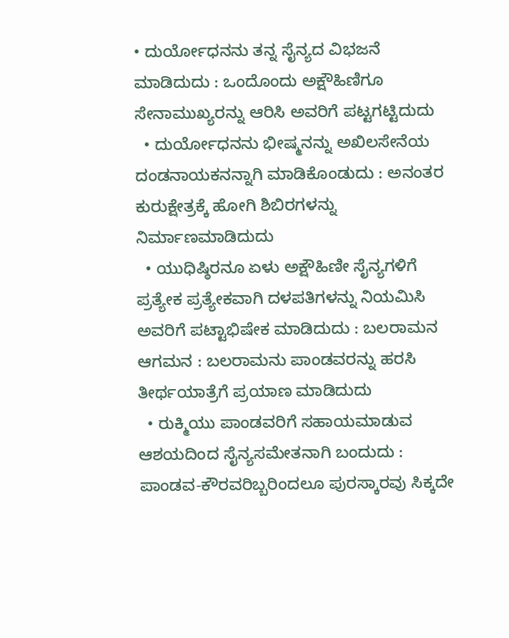• ದುರ್ಯೋಧನನು ತನ್ನ ಸೈನ್ಯದ ವಿಭಜನೆ ಮಾಡಿದುದು : ಒಂದೊಂದು ಅಕ್ಷೌಹಿಣಿಗೂ ಸೇನಾಮುಖ್ಯರನ್ನು ಆರಿಸಿ ಅವರಿಗೆ ಪಟ್ಟಗಟ್ಟಿದುದು
  • ದುರ್ಯೋಧನನು ಭೀಷ್ಮನನ್ನು ಅಖಿಲಸೇನೆಯ ದಂಡನಾಯಕನನ್ನಾಗಿ ಮಾಡಿಕೊಂಡುದು : ಅನಂತರ ಕುರುಕ್ಷೇತ್ರಕ್ಕೆ ಹೋಗಿ ಶಿಬಿರಗಳನ್ನು ನಿರ್ಮಾಣಮಾಡಿದುದು
  • ಯುಧಿಷ್ಠಿರನೂ ಏಳು ಅಕ್ಷೌಹಿಣೀ ಸೈನ್ಯಗಳಿಗೆ ಪ್ರತ್ಯೇಕ ಪ್ರತ್ಯೇಕವಾಗಿ ದಳಪತಿಗಳನ್ನು ನಿಯಮಿಸಿ ಅವರಿಗೆ ಪಟ್ಟಾಭಿಷೇಕ ಮಾಡಿದುದು : ಬಲರಾಮನ ಆಗಮನ : ಬಲರಾಮನು ಪಾಂಡವರನ್ನು ಹರಸಿ ತೀರ್ಥಯಾತ್ರೆಗೆ ಪ್ರಯಾಣ ಮಾಡಿದುದು
  • ರುಕ್ಮಿಯು ಪಾಂಡವರಿಗೆ ಸಹಾಯಮಾಡುವ ಆಶಯದಿಂದ ಸೈನ್ಯಸಮೇತನಾಗಿ ಬಂದುದು : ಪಾಂಡವ-ಕೌರವರಿಬ್ಬರಿಂದಲೂ ಪುರಸ್ಕಾರವು ಸಿಕ್ಕದೇ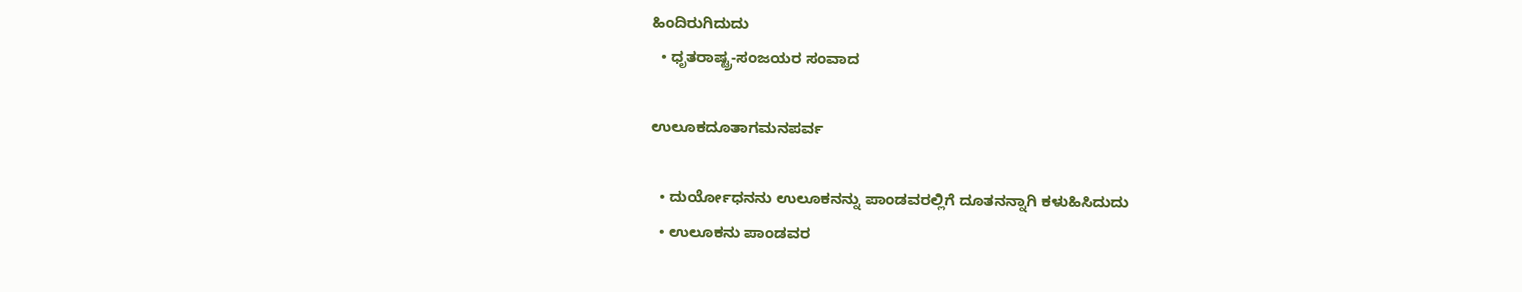ಹಿಂದಿರುಗಿದುದು
  • ಧೃತರಾಷ್ಟ್ರ-ಸಂಜಯರ ಸಂವಾದ

ಉಲೂಕದೂತಾಗಮನಪರ್ವ

  • ದುರ್ಯೋಧನನು ಉಲೂಕನನ್ನು ಪಾಂಡವರಲ್ಲಿಗೆ ದೂತನನ್ನಾಗಿ ಕಳುಹಿಸಿದುದು
  • ಉಲೂಕನು ಪಾಂಡವರ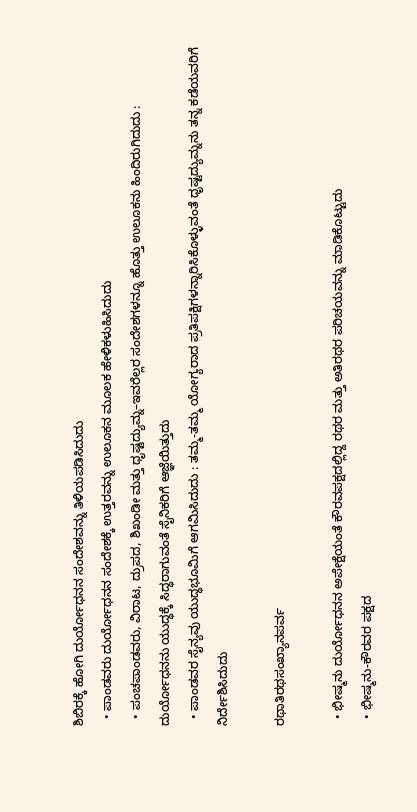ಶಿಬಿರಕ್ಕೆ ಹೋಗಿ ದುರ್ಯೋಧನನ ಸಂದೇಶವನ್ನು ತಿಳಿಯಪಡಿಸಿದುದು
  • ಪಾಂಡವರು ದುರ್ಯೋಧನನ ಸಂದೇಶಕ್ಕೆ ಉತ್ತರವನ್ನು ಉಲೂಕನ ಮೂಲಕ ಹೇಳಿಕಳುಹಿಸಿದುದು
  • ಪಂಚಪಾಂಡವರು, ವಿರಾಟ, ದ್ರುಪದ, ಶಿಖಂಡೀ ಮತ್ತು ಧೃಷ್ಟದ್ಯುಮ್ನ–ಇವರೆಲ್ಲರ ಸಂದೇಶಗಳನ್ನೂ ಹೊತ್ತು ಉಲೂಕನು ಹಿಂದಿರುಗಿದುದು : ದುರ್ಯೋಧನನು ಯುದ್ಧಕ್ಕೆ ಸಿದ್ಧರಾಗುವಂತೆ ಸೈನಿಕರಿಗೆ ಆಜ್ಞೆಯಿತ್ತುದು
  • ಪಾಂಡವರ ಸೈನ್ಯವು ಯುದ್ಧಭೂಮಿಗೆ ಆಗಮಿಸಿದುದು : ತಮ್ಮ-ತಮ್ಮ ಯೋಗ್ಯರಾದ ಪ್ರತಿಪಕ್ಷಿಗಳನ್ನಾರಿಸಿಕೊಳ್ಳುವಂತೆ ಧೃಷ್ಟದ್ಯುಮ್ನನು ತನ್ನ ಕಡೆಯವರಿಗೆ ನಿರ್ದೇಶಿಸಿದುದು

ರಥಾತಿರಥಸಂಖ್ಯಾನಪರ್ವ

  • ಭೀಷ್ಮನು ದುರ್ಯೋಧನನ ಅಪೇಕ್ಷೆಯಂತೆ ಕೌರವಪಕ್ಷದಲ್ಲಿದ್ದ ರಥರ ಮತ್ತು ಅತಿರಥರ ಪರಿಚಯವನ್ನು ಮಾಡಿಕೊಟ್ಟುದು
  • ಭೀಷ್ಮನು-ಕೌರವರ ಪಕ್ಷದ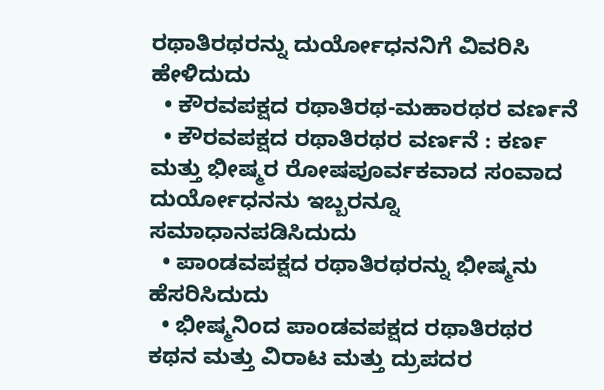ರಥಾತಿರಥರನ್ನು ದುರ್ಯೋಧನನಿಗೆ ವಿವರಿಸಿ ಹೇಳಿದುದು
  • ಕೌರವಪಕ್ಷದ ರಥಾತಿರಥ-ಮಹಾರಥರ ವರ್ಣನೆ
  • ಕೌರವಪಕ್ಷದ ರಥಾತಿರಥರ ವರ್ಣನೆ : ಕರ್ಣ ಮತ್ತು ಭೀಷ್ಮರ ರೋಷಪೂರ್ವಕವಾದ ಸಂವಾದ ದುರ್ಯೋಧನನು ಇಬ್ಬರನ್ನೂ ಸಮಾಧಾನಪಡಿಸಿದುದು
  • ಪಾಂಡವಪಕ್ಷದ ರಥಾತಿರಥರನ್ನು ಭೀಷ್ಮನು ಹೆಸರಿಸಿದುದು
  • ಭೀಷ್ಮನಿಂದ ಪಾಂಡವಪಕ್ಷದ ರಥಾತಿರಥರ ಕಥನ ಮತ್ತು ವಿರಾಟ ಮತ್ತು ದ್ರುಪದರ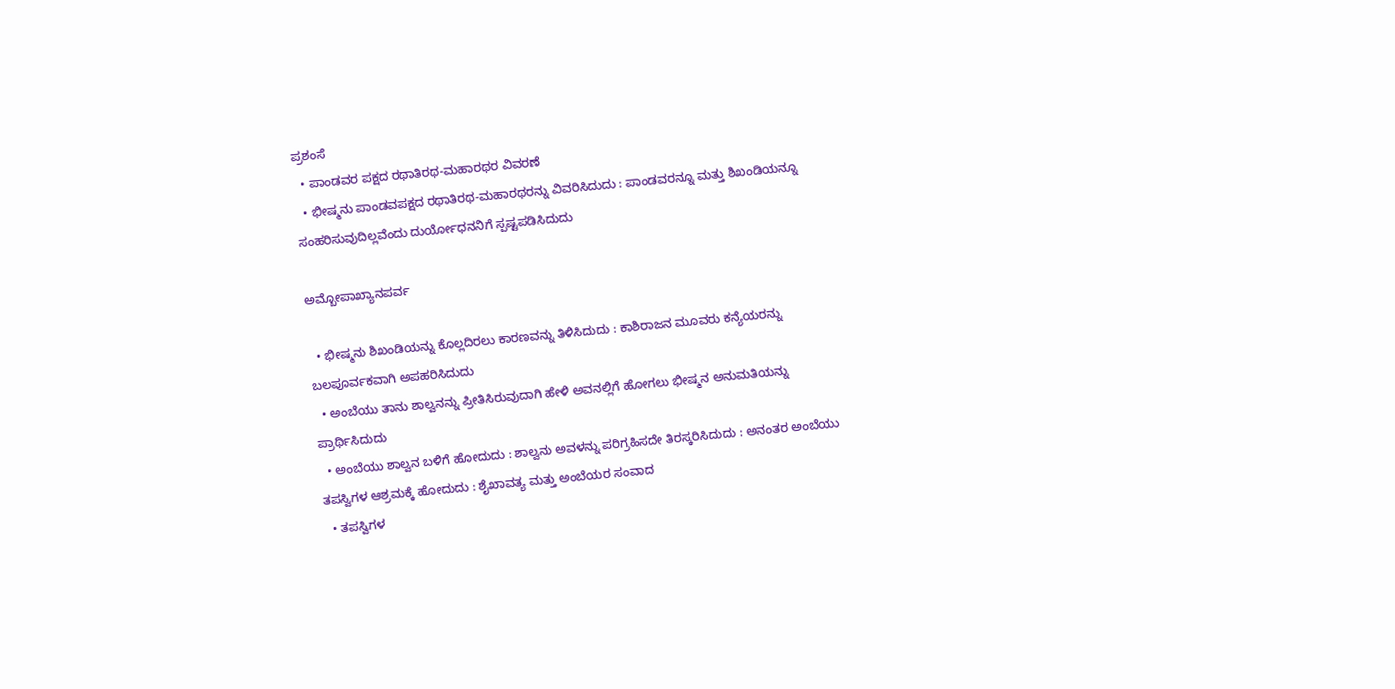ಪ್ರಶಂಸೆ
  • ಪಾಂಡವರ ಪಕ್ಷದ ರಥಾತಿರಥ-ಮಹಾರಥರ ವಿವರಣೆ
  • ಭೀಷ್ಮನು ಪಾಂಡವಪಕ್ಷದ ರಥಾತಿರಥ-ಮಹಾರಥರನ್ನು ವಿವರಿಸಿದುದು : ಪಾಂಡವರನ್ನೂ ಮತ್ತು ಶಿಖಂಡಿಯನ್ನೂ ಸಂಹರಿಸುವುದಿಲ್ಲವೆಂದು ದುರ್ಯೋಧನನಿಗೆ ಸ್ಪಷ್ಟಪಡಿಸಿದುದು

ಅಮ್ಬೋಪಾಖ್ಯಾನಪರ್ವ

  • ಭೀಷ್ಮನು ಶಿಖಂಡಿಯನ್ನು ಕೊಲ್ಲದಿರಲು ಕಾರಣವನ್ನು ತಿಳಿಸಿದುದು : ಕಾಶಿರಾಜನ ಮೂವರು ಕನ್ಯೆಯರನ್ನು ಬಲಪೂರ್ವಕವಾಗಿ ಅಪಹರಿಸಿದುದು
  • ಅಂಬೆಯು ತಾನು ಶಾಲ್ವನನ್ನು ಪ್ರೀತಿಸಿರುವುದಾಗಿ ಹೇಳಿ ಅವನಲ್ಲಿಗೆ ಹೋಗಲು ಭೀಷ್ಮನ ಅನುಮತಿಯನ್ನು ಪ್ರಾರ್ಥಿಸಿದುದು
  • ಅಂಬೆಯು ಶಾಲ್ವನ ಬಳಿಗೆ ಹೋದುದು : ಶಾಲ್ವನು ಅವಳನ್ನು ಪರಿಗ್ರಹಿಸದೇ ತಿರಸ್ಕರಿಸಿದುದು : ಅನಂತರ ಅಂಬೆಯು ತಪಸ್ವಿಗಳ ಆಶ್ರಮಕ್ಕೆ ಹೋದುದು : ಶೈಖಾವತ್ಯ ಮತ್ತು ಅಂಬೆಯರ ಸಂವಾದ
  • ತಪಸ್ವಿಗಳ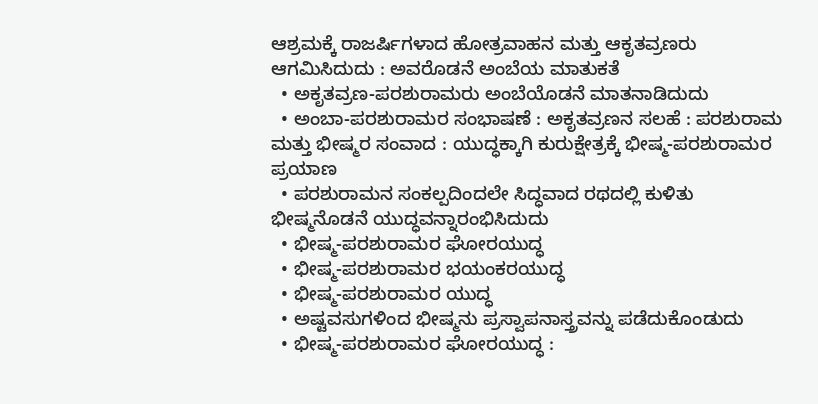ಆಶ್ರಮಕ್ಕೆ ರಾಜರ್ಷಿಗಳಾದ ಹೋತ್ರವಾಹನ ಮತ್ತು ಆಕೃತವ್ರಣರು ಆಗಮಿಸಿದುದು : ಅವರೊಡನೆ ಅಂಬೆಯ ಮಾತುಕತೆ
  • ಅಕೃತವ್ರಣ-ಪರಶುರಾಮರು ಅಂಬೆಯೊಡನೆ ಮಾತನಾಡಿದುದು
  • ಅಂಬಾ-ಪರಶುರಾಮರ ಸಂಭಾಷಣೆ : ಅಕೃತವ್ರಣನ ಸಲಹೆ : ಪರಶುರಾಮ ಮತ್ತು ಭೀಷ್ಮರ ಸಂವಾದ : ಯುದ್ಧಕ್ಕಾಗಿ ಕುರುಕ್ಷೇತ್ರಕ್ಕೆ ಭೀಷ್ಮ-ಪರಶುರಾಮರ ಪ್ರಯಾಣ
  • ಪರಶುರಾಮನ ಸಂಕಲ್ಪದಿಂದಲೇ ಸಿದ್ಧವಾದ ರಥದಲ್ಲಿ ಕುಳಿತು ಭೀಷ್ಮನೊಡನೆ ಯುದ್ಧವನ್ನಾರಂಭಿಸಿದುದು
  • ಭೀಷ್ಮ-ಪರಶುರಾಮರ ಘೋರಯುದ್ಧ
  • ಭೀಷ್ಮ-ಪರಶುರಾಮರ ಭಯಂಕರಯುದ್ಧ
  • ಭೀಷ್ಮ-ಪರಶುರಾಮರ ಯುದ್ಧ
  • ಅಷ್ಟವಸುಗಳಿಂದ ಭೀಷ್ಮನು ಪ್ರಸ್ವಾಪನಾಸ್ತ್ರವನ್ನು ಪಡೆದುಕೊಂಡುದು
  • ಭೀಷ್ಮ-ಪರಶುರಾಮರ ಘೋರಯುದ್ಧ :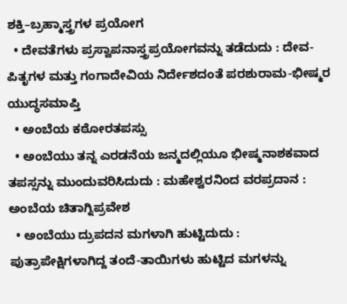ಶಕ್ತಿ–ಬ್ರಹ್ಮಾಸ್ತ್ರಗಳ ಪ್ರಯೋಗ
  • ದೇವತೆಗಳು ಪ್ರಸ್ವಾಪನಾಸ್ತ್ರಪ್ರಯೋಗವನ್ನು ತಡೆದುದು : ದೇವ-ಪಿತೃಗಳ ಮತ್ತು ಗಂಗಾದೇವಿಯ ನಿರ್ದೇಶದಂತೆ ಪರಶುರಾಮ-ಭೀಷ್ಮರ ಯುದ್ಧಸಮಾಪ್ತಿ
  • ಅಂಬೆಯ ಕಠೋರತಪಸ್ಸು
  • ಅಂಬೆಯು ತನ್ನ ಎರಡನೆಯ ಜನ್ಮದಲ್ಲಿಯೂ ಭೀಷ್ಮನಾಶಕವಾದ ತಪಸ್ಸನ್ನು ಮುಂದುವರಿಸಿದುದು : ಮಹೇಶ್ವರನಿಂದ ವರಪ್ರದಾನ : ಅಂಬೆಯ ಚಿತಾಗ್ನಿಪ್ರವೇಶ
  • ಅಂಬೆಯು ದ್ರುಪದನ ಮಗಳಾಗಿ ಹುಟ್ಟಿದುದು : ಪುತ್ರಾಪೇಕ್ಷಿಗಳಾಗಿದ್ದ ತಂದೆ-ತಾಯಿಗಳು ಹುಟ್ಟಿದ ಮಗಳನ್ನು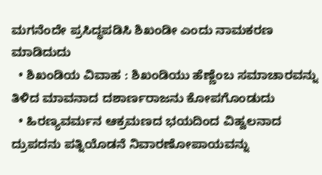ಮಗನೆಂದೇ ಪ್ರಸಿದ್ಧಪಡಿಸಿ ಶಿಖಂಡೀ ಎಂದು ನಾಮಕರಣ ಮಾಡಿದುದು
  • ಶಿಖಂಡಿಯ ವಿವಾಹ : ಶಿಖಂಡಿಯು ಹೆಣ್ಣೆಂಬ ಸಮಾಚಾರವನ್ನು ತಿಳಿದ ಮಾವನಾದ ದಶಾರ್ಣರಾಜನು ಕೋಪಗೊಂಡುದು
  • ಹಿರಣ್ಯವರ್ಮನ ಆಕ್ರಮಣದ ಭಯದಿಂದ ವಿಹ್ವಲನಾದ ದ್ರುಪದನು ಪತ್ನಿಯೊಡನೆ ನಿವಾರಣೋಪಾಯವನ್ನು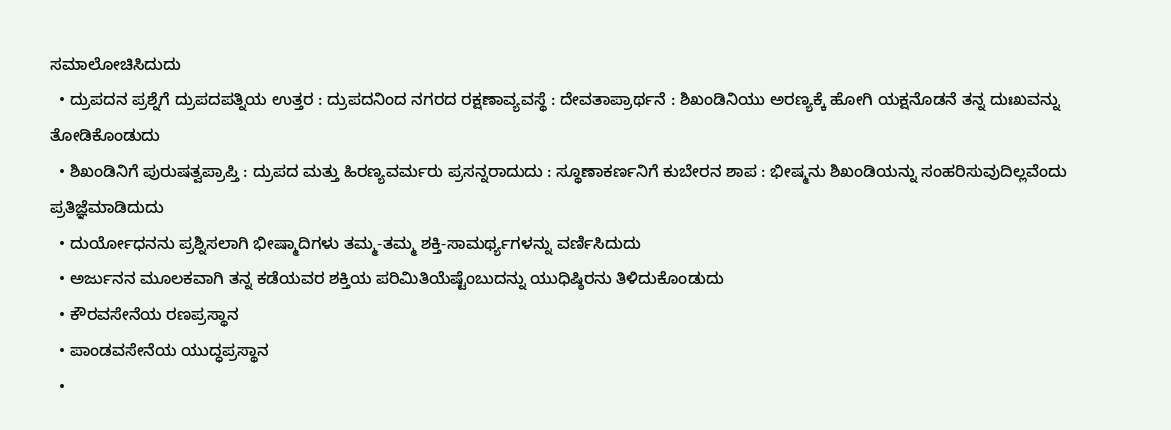ಸಮಾಲೋಚಿಸಿದುದು
  • ದ್ರುಪದನ ಪ್ರಶ್ನೆಗೆ ದ್ರುಪದಪತ್ನಿಯ ಉತ್ತರ : ದ್ರುಪದನಿಂದ ನಗರದ ರಕ್ಷಣಾವ್ಯವಸ್ಥೆ : ದೇವತಾಪ್ರಾರ್ಥನೆ : ಶಿಖಂಡಿನಿಯು ಅರಣ್ಯಕ್ಕೆ ಹೋಗಿ ಯಕ್ಷನೊಡನೆ ತನ್ನ ದುಃಖವನ್ನು ತೋಡಿಕೊಂಡುದು
  • ಶಿಖಂಡಿನಿಗೆ ಪುರುಷತ್ವಪ್ರಾಪ್ತಿ : ದ್ರುಪದ ಮತ್ತು ಹಿರಣ್ಯವರ್ಮರು ಪ್ರಸನ್ನರಾದುದು : ಸ್ಥೂಣಾಕರ್ಣನಿಗೆ ಕುಬೇರನ ಶಾಪ : ಭೀಷ್ಮನು ಶಿಖಂಡಿಯನ್ನು ಸಂಹರಿಸುವುದಿಲ್ಲವೆಂದು ಪ್ರತಿಜ್ಞೆಮಾಡಿದುದು
  • ದುರ್ಯೋಧನನು ಪ್ರಶ್ನಿಸಲಾಗಿ ಭೀಷ್ಮಾದಿಗಳು ತಮ್ಮ-ತಮ್ಮ ಶಕ್ತಿ-ಸಾಮರ್ಥ್ಯಗಳನ್ನು ವರ್ಣಿಸಿದುದು
  • ಅರ್ಜುನನ ಮೂಲಕವಾಗಿ ತನ್ನ ಕಡೆಯವರ ಶಕ್ತಿಯ ಪರಿಮಿತಿಯೆಷ್ಟೆಂಬುದನ್ನು ಯುಧಿಷ್ಠಿರನು ತಿಳಿದುಕೊಂಡುದು
  • ಕೌರವಸೇನೆಯ ರಣಪ್ರಸ್ಥಾನ
  • ಪಾಂಡವಸೇನೆಯ ಯುದ್ಧಪ್ರಸ್ಥಾನ
  •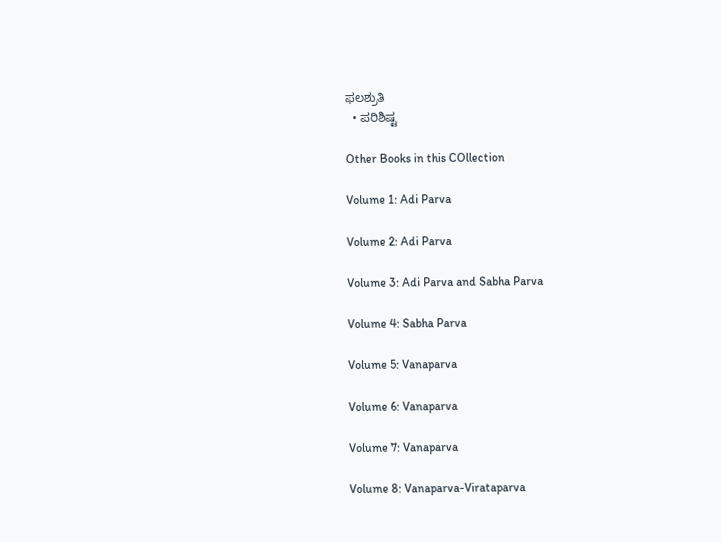ಫಲಶ್ರುತಿ
  • ಪರಿಶಿಷ್ಟ

Other Books in this COllection

Volume 1: Adi Parva

Volume 2: Adi Parva

Volume 3: Adi Parva and Sabha Parva

Volume 4: Sabha Parva

Volume 5: Vanaparva

Volume 6: Vanaparva

Volume 7: Vanaparva

Volume 8: Vanaparva-Virataparva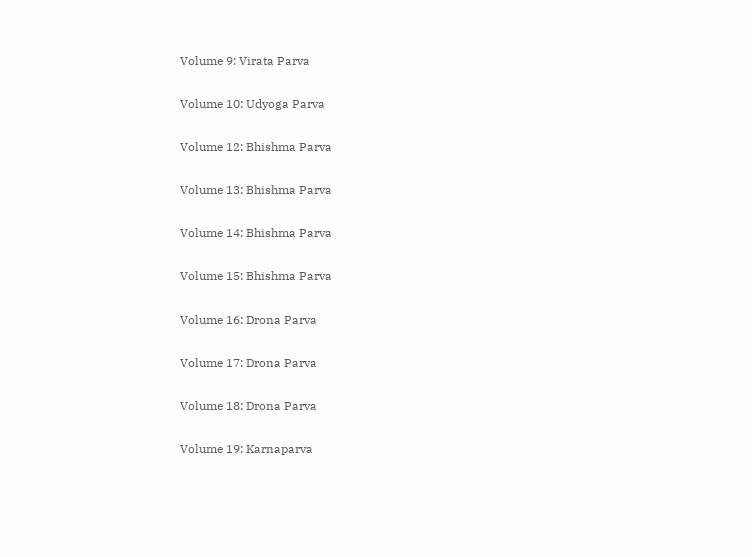Volume 9: Virata Parva

Volume 10: Udyoga Parva

Volume 12: Bhishma Parva

Volume 13: Bhishma Parva

Volume 14: Bhishma Parva

Volume 15: Bhishma Parva

Volume 16: Drona Parva

Volume 17: Drona Parva

Volume 18: Drona Parva

Volume 19: Karnaparva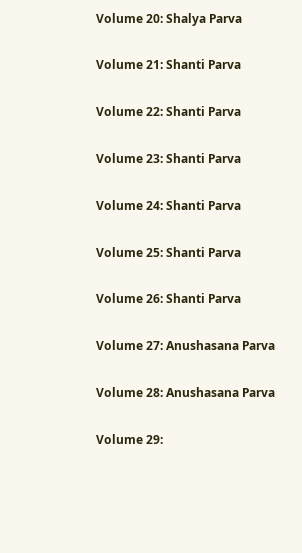Volume 20: Shalya Parva

Volume 21: Shanti Parva

Volume 22: Shanti Parva

Volume 23: Shanti Parva

Volume 24: Shanti Parva

Volume 25: Shanti Parva

Volume 26: Shanti Parva

Volume 27: Anushasana Parva

Volume 28: Anushasana Parva

Volume 29: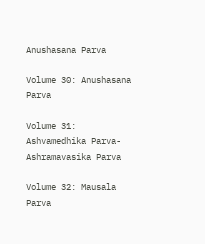Anushasana Parva

Volume 30: Anushasana Parva

Volume 31: Ashvamedhika Parva- Ashramavasika Parva

Volume 32: Mausala Parva